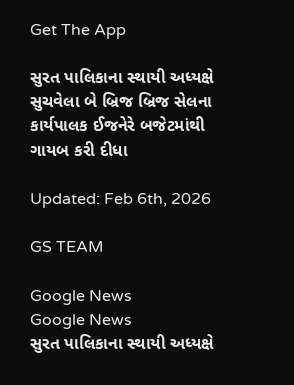Get The App

સુરત પાલિકાના સ્થાયી અધ્યક્ષે સુચવેલા બે બ્રિજ બ્રિજ સેલના કાર્યપાલક ઈજનેરે બજેટમાંથી ગાયબ કરી દીધા

Updated: Feb 6th, 2026

GS TEAM

Google News
Google News
સુરત પાલિકાના સ્થાયી અધ્યક્ષે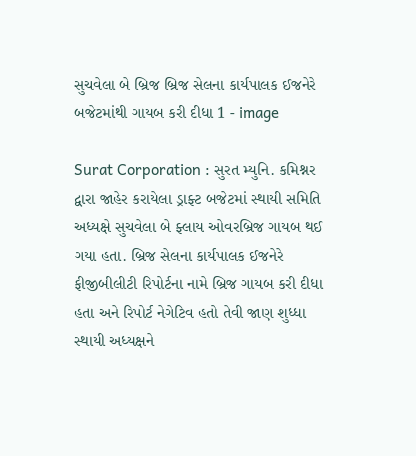સુચવેલા બે બ્રિજ બ્રિજ સેલના કાર્યપાલક ઈજનેરે બજેટમાંથી ગાયબ કરી દીધા 1 - image

Surat Corporation : સુરત મ્યુનિ. કમિશ્નર દ્વારા જાહેર કરાયેલા ડ્રાફ્ટ બજેટમાં સ્થાયી સમિતિ અધ્યક્ષે સુચવેલા બે ફ્લાય ઓવરબ્રિજ ગાયબ થઈ ગયા હતા. બ્રિજ સેલના કાર્યપાલક ઈજનેરે ફીજીબીલીટી રિપોર્ટના નામે બ્રિજ ગાયબ કરી દીધા હતા અને રિપોર્ટ નેગેટિવ હતો તેવી જાણ શુધ્ધા સ્થાયી અધ્યક્ષને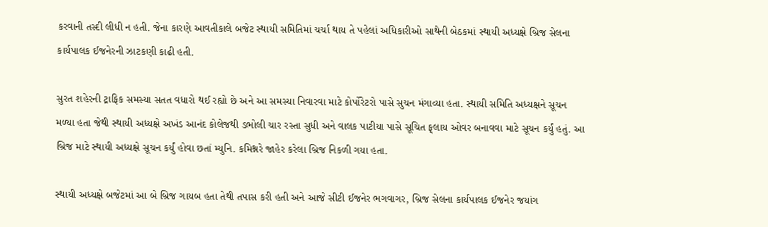કરવાની તસ્દી લીધી ન હતી. જેના કારણે આવતીકાલે બજેટ સ્થાયી સમિતિમાં ચર્ચા થાય તે પહેલાં અધિકારીઓ સાથેની બેઠકમાં સ્થાયી અધ્યક્ષે બ્રિજ સેલના કાર્યપાલક ઈજનેરની ઝાટકણી કાઢી હતી.

સુરત શહેરની ટ્રાફિક સમસ્યા સતત વધારો થઈ રહ્યો છે અને આ સમસ્યા નિવારવા માટે કોર્પોરેટરો પાસે સુચન મંગાવ્યા હતા. સ્થાયી સમિતિ અધ્યક્ષને સૂચન મળ્યા હતા જેથી સ્થાયી અધ્યક્ષે અખંડ આનંદ કોલેજથી ડભોલી ચાર રસ્તા સુધી અને વાલક પાટીયા પાસે સૂચિત ફ્‌લાય ઓવર બનાવવા માટે સૂચન કર્યું હતું. આ બ્રિજ માટે સ્થાયી અધ્યક્ષે સૂચન કર્યું હોવા છતાં મ્યુનિ. કમિશ્નરે જાહેર કરેલા બ્રિજ નિકળી ગયા હતા.

સ્થાયી અધ્યક્ષે બજેટમાં આ બે બ્રિજ ગાયબ હતા તેથી તપાસ કરી હતી અને આજે સીટી ઈજનેર ભગવાગર, બ્રિજ સેલના કાર્યપાલક ઈજનેર જયાંગ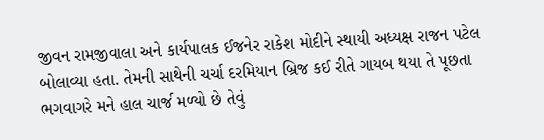જીવન રામજીવાલા અને કાર્યપાલક ઈજનેર રાકેશ મોદીને સ્થાયી અધ્યક્ષ રાજન પટેલ બોલાવ્યા હતા. તેમની સાથેની ચર્ચા દરમિયાન બ્રિજ કઈ રીતે ગાયબ થયા તે પૂછતા ભગવાગરે મને હાલ ચાર્જ મળ્યો છે તેવું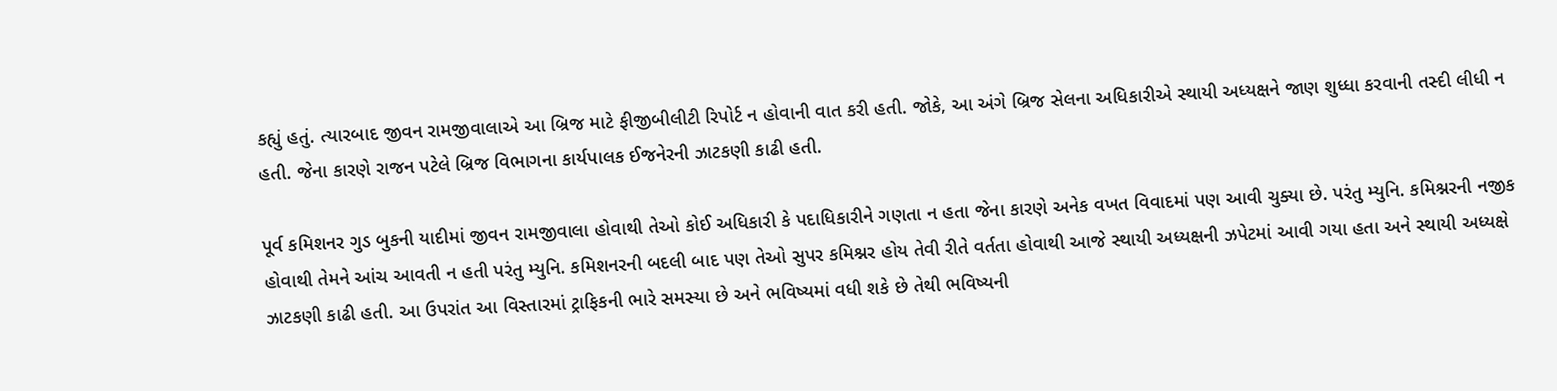કહ્યું હતું. ત્યારબાદ જીવન રામજીવાલાએ આ બ્રિજ માટે ફીજીબીલીટી રિપોર્ટ ન હોવાની વાત કરી હતી. જોકે, આ અંગે બ્રિજ સેલના અધિકારીએ સ્થાયી અધ્યક્ષને જાણ શુધ્ધા કરવાની તસ્દી લીધી ન હતી. જેના કારણે રાજન પટેલે બ્રિજ વિભાગના કાર્યપાલક ઈજનેરની ઝાટકણી કાઢી હતી.

પૂર્વ કમિશનર ગુડ બુકની યાદીમાં જીવન રામજીવાલા હોવાથી તેઓ કોઈ અધિકારી કે પદાધિકારીને ગણતા ન હતા જેના કારણે અનેક વખત વિવાદમાં પણ આવી ચુક્યા છે. પરંતુ મ્યુનિ. કમિશ્નરની નજીક હોવાથી તેમને આંચ આવતી ન હતી પરંતુ મ્યુનિ. કમિશનરની બદલી બાદ પણ તેઓ સુપર કમિશ્નર હોય તેવી રીતે વર્તતા હોવાથી આજે સ્થાયી અધ્યક્ષની ઝપેટમાં આવી ગયા હતા અને સ્થાયી અધ્યક્ષે ઝાટકણી કાઢી હતી. આ ઉપરાંત આ વિસ્તારમાં ટ્રાફિકની ભારે સમસ્યા છે અને ભવિષ્યમાં વધી શકે છે તેથી ભવિષ્યની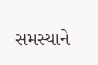સમસ્યાને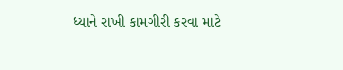ધ્યાને રાખી કામગીરી કરવા માટે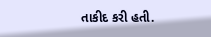તાકીદ કરી હતી.